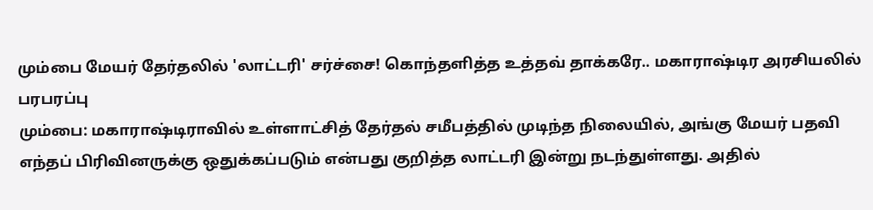மும்பை மேயர் தேர்தலில் 'லாட்டரி' சர்ச்சை! கொந்தளித்த உத்தவ் தாக்கரே.. மகாராஷ்டிர அரசியலில் பரபரப்பு
மும்பை: மகாராஷ்டிராவில் உள்ளாட்சித் தேர்தல் சமீபத்தில் முடிந்த நிலையில், அங்கு மேயர் பதவி எந்தப் பிரிவினருக்கு ஒதுக்கப்படும் என்பது குறித்த லாட்டரி இன்று நடந்துள்ளது. அதில்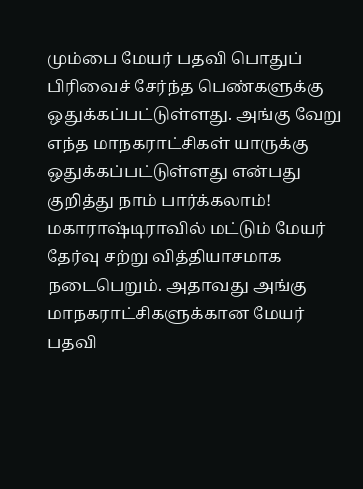மும்பை மேயர் பதவி பொதுப் பிரிவைச் சேர்ந்த பெண்களுக்கு ஒதுக்கப்பட்டுள்ளது. அங்கு வேறு எந்த மாநகராட்சிகள் யாருக்கு ஒதுக்கப்பட்டுள்ளது என்பது குறித்து நாம் பார்க்கலாம்!
மகாராஷ்டிராவில் மட்டும் மேயர் தேர்வு சற்று வித்தியாசமாக நடைபெறும். அதாவது அங்கு மாநகராட்சிகளுக்கான மேயர் பதவி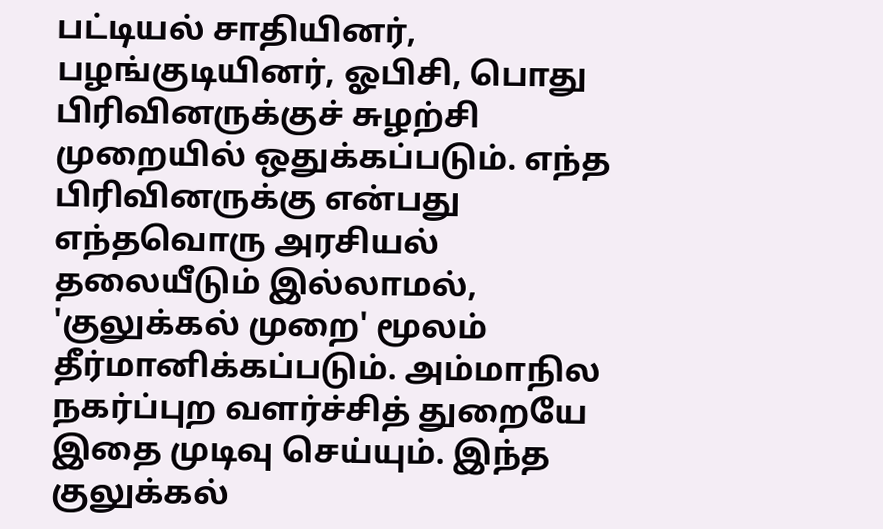பட்டியல் சாதியினர், பழங்குடியினர், ஓபிசி, பொது பிரிவினருக்குச் சுழற்சி முறையில் ஒதுக்கப்படும். எந்த பிரிவினருக்கு என்பது எந்தவொரு அரசியல் தலையீடும் இல்லாமல், 'குலுக்கல் முறை' மூலம் தீர்மானிக்கப்படும். அம்மாநில நகர்ப்புற வளர்ச்சித் துறையே இதை முடிவு செய்யும். இந்த குலுக்கல்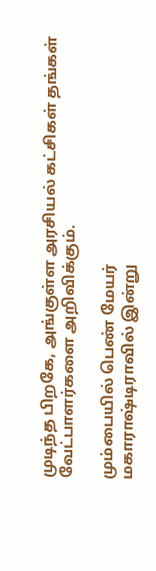முடிந்த பிறகே, அங்குள்ள அரசியல் கட்சிகள் தங்கள் வேட்பாளர்களை அறிவிக்கும்.

மும்பையில் பெண் மேயர்
மகாராஷ்டிராவில் இன்று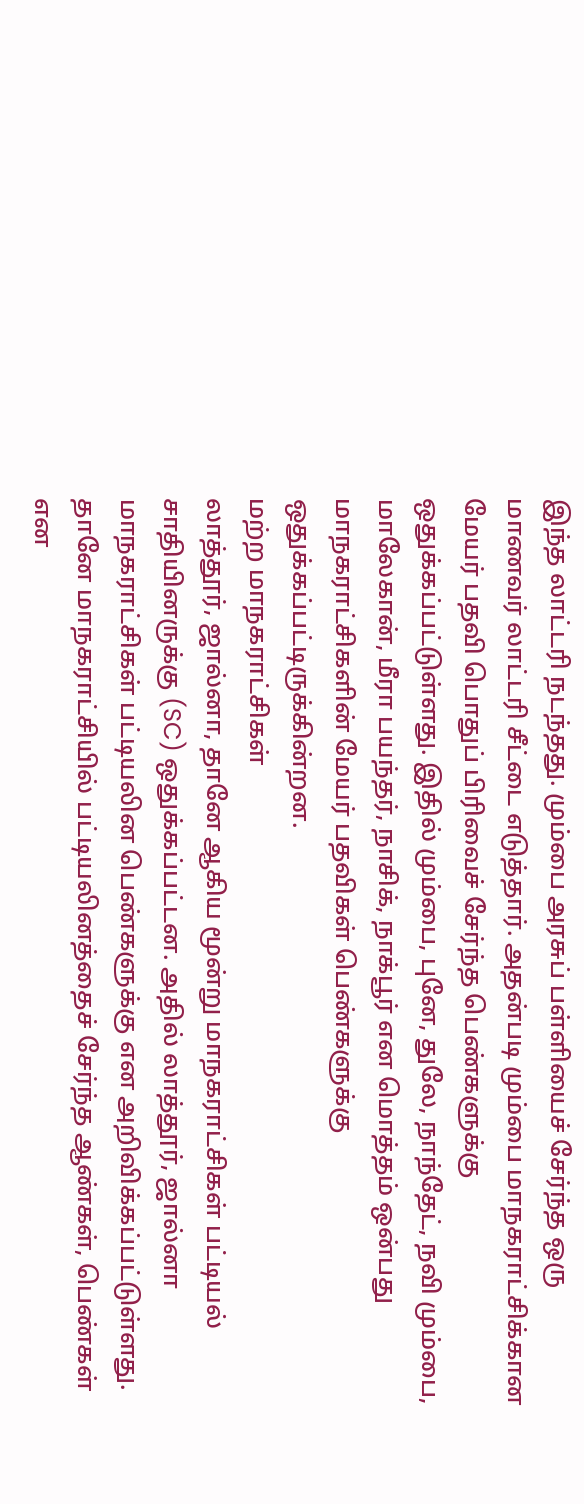இந்த லாட்டரி நடந்தது. மும்பை அரசுப் பள்ளியைச் சேர்ந்த ஒரு மாணவர் லாட்டரி சீட்டை எடுத்தார். அதன்படி மும்பை மாநகராட்சிக்கான மேயர் பதவி பொதுப் பிரிவைச் சேர்ந்த பெண்களுக்கு ஒதுக்கப்பட்டுள்ளது. இதில் மும்பை, புனே, துலே, நாந்தேட், நவி மும்பை, மாலேகான், மீரா பயந்தர், நாசிக், நாக்பூர் என மொத்தம் ஒன்பது மாநகராட்சிகளின் மேயர் பதவிகள் பெண்களுக்கு ஒதுக்கப்பட்டிருக்கின்றன.
மற்ற மாநகராட்சிகள்
லாத்தூர், ஜால்னா, தானே ஆகிய மூன்று மாநகராட்சிகள் பட்டியல் சாதியினருக்கு (SC) ஒதுக்கப்பட்டன. அதில் லாத்தூர், ஜால்னா மாநகராட்சிகள் பட்டியலின பெண்களுக்கு என அறிவிக்கப்பட்டுள்ளது. தானே மாநகராட்சியில் பட்டியலினத்தைச் சேர்ந்த ஆண்கள், பெண்கள் என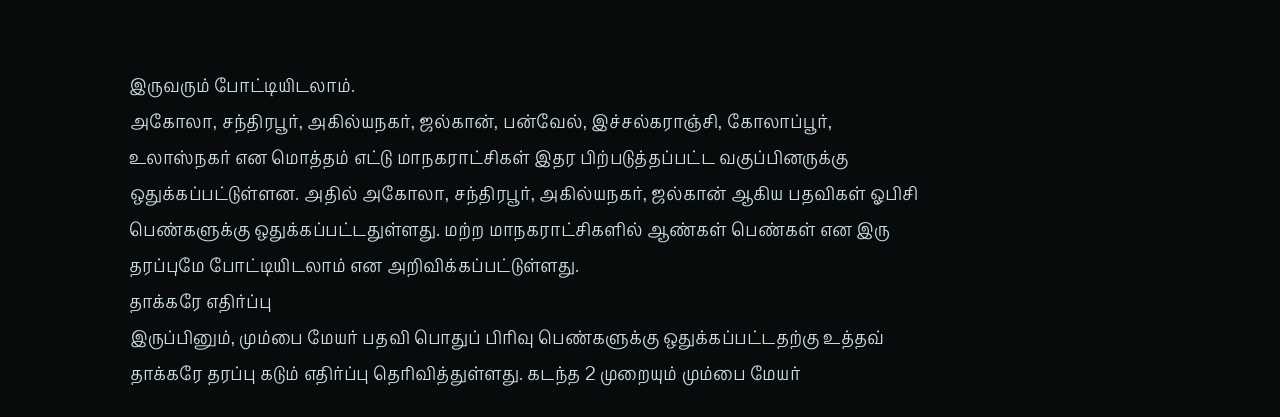இருவரும் போட்டியிடலாம்.
அகோலா, சந்திரபூர், அகில்யநகர், ஜல்கான், பன்வேல், இச்சல்கராஞ்சி, கோலாப்பூர், உலாஸ்நகர் என மொத்தம் எட்டு மாநகராட்சிகள் இதர பிற்படுத்தப்பட்ட வகுப்பினருக்கு ஒதுக்கப்பட்டுள்ளன. அதில் அகோலா, சந்திரபூர், அகில்யநகர், ஜல்கான் ஆகிய பதவிகள் ஓபிசி பெண்களுக்கு ஒதுக்கப்பட்டதுள்ளது. மற்ற மாநகராட்சிகளில் ஆண்கள் பெண்கள் என இரு தரப்புமே போட்டியிடலாம் என அறிவிக்கப்பட்டுள்ளது.
தாக்கரே எதிர்ப்பு
இருப்பினும், மும்பை மேயர் பதவி பொதுப் பிரிவு பெண்களுக்கு ஒதுக்கப்பட்டதற்கு உத்தவ் தாக்கரே தரப்பு கடும் எதிர்ப்பு தெரிவித்துள்ளது. கடந்த 2 முறையும் மும்பை மேயர்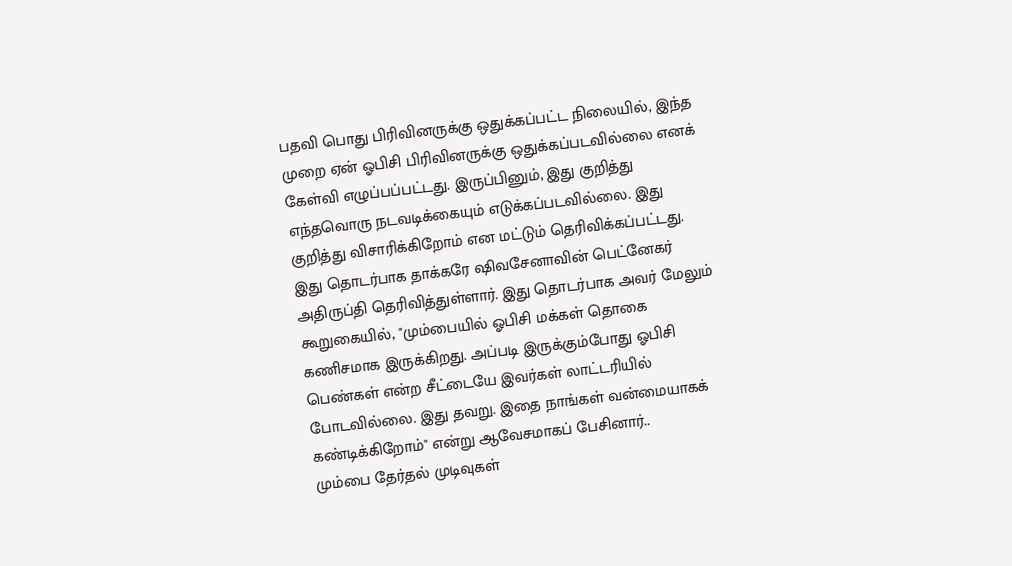பதவி பொது பிரிவினருக்கு ஒதுக்கப்பட்ட நிலையில், இந்த முறை ஏன் ஓபிசி பிரிவினருக்கு ஒதுக்கப்படவில்லை எனக் கேள்வி எழுப்பப்பட்டது. இருப்பினும், இது குறித்து எந்தவொரு நடவடிக்கையும் எடுக்கப்படவில்லை. இது குறித்து விசாரிக்கிறோம் என மட்டும் தெரிவிக்கப்பட்டது.
இது தொடர்பாக தாக்கரே ஷிவசேனாவின் பெட்னேகர் அதிருப்தி தெரிவித்துள்ளார். இது தொடர்பாக அவர் மேலும் கூறுகையில், "மும்பையில் ஓபிசி மக்கள் தொகை கணிசமாக இருக்கிறது. அப்படி இருக்கும்போது ஓபிசி பெண்கள் என்ற சீட்டையே இவர்கள் லாட்டரியில் போடவில்லை. இது தவறு. இதை நாங்கள் வன்மையாகக் கண்டிக்கிறோம்" என்று ஆவேசமாகப் பேசினார்..
மும்பை தேர்தல் முடிவுகள்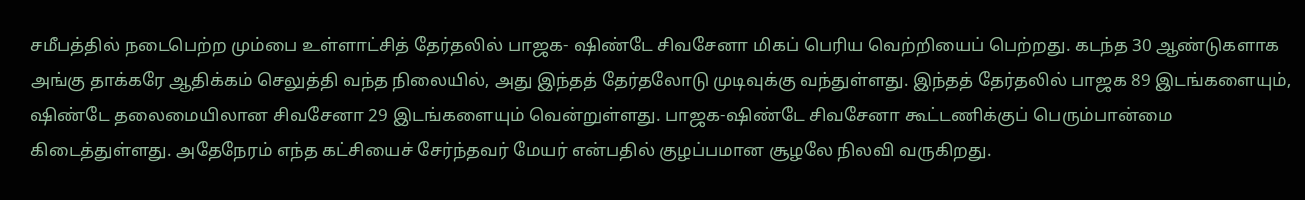சமீபத்தில் நடைபெற்ற மும்பை உள்ளாட்சித் தேர்தலில் பாஜக- ஷிண்டே சிவசேனா மிகப் பெரிய வெற்றியைப் பெற்றது. கடந்த 30 ஆண்டுகளாக அங்கு தாக்கரே ஆதிக்கம் செலுத்தி வந்த நிலையில், அது இந்தத் தேர்தலோடு முடிவுக்கு வந்துள்ளது. இந்தத் தேர்தலில் பாஜக 89 இடங்களையும், ஷிண்டே தலைமையிலான சிவசேனா 29 இடங்களையும் வென்றுள்ளது. பாஜக-ஷிண்டே சிவசேனா கூட்டணிக்குப் பெரும்பான்மை கிடைத்துள்ளது. அதேநேரம் எந்த கட்சியைச் சேர்ந்தவர் மேயர் என்பதில் குழப்பமான சூழலே நிலவி வருகிறது.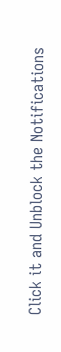Click it and Unblock the Notifications